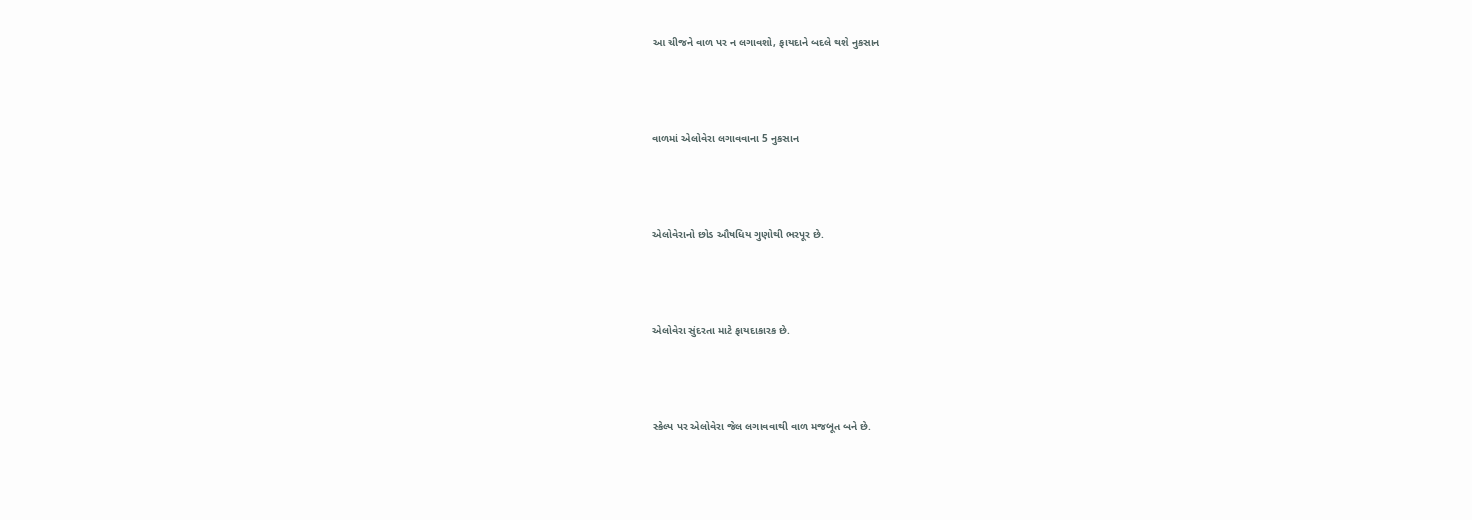આ ચીજને વાળ પર ન લગાવશો, ફાયદાને બદલે થશે નુકસાન



વાળમાં એલોવેરા લગાવવાના 5 નુકસાન



એલોવેરાનો છોડ ઔષધિય ગુણોથી ભરપૂર છે.



એલોવેરા સુંદરતા માટે ફાયદાકારક છે.



સ્કેલ્પ પર એલોવેરા જેલ લગાવવાથી વાળ મજબૂત બને છે.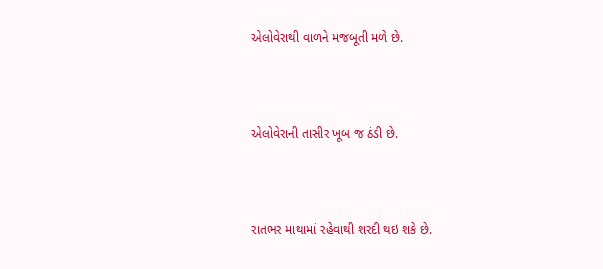એલોવેરાથી વાળને મજબૂતી મળે છે.



એલોવેરાની તાસીર ખૂબ જ ઠંડી છે.



રાતભર માથામાં રહેવાથી શરદી થઇ શકે છે.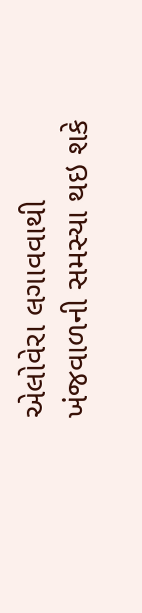એલોવેરા લગાવવાથી ખંજવાળની સમસ્યા થઇ શકે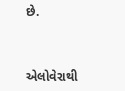છે.



એલોવેરાથી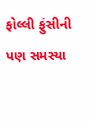ફોલ્લી ફુંસીની પણ સમસ્યા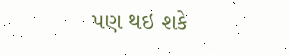પણ થઇ શકે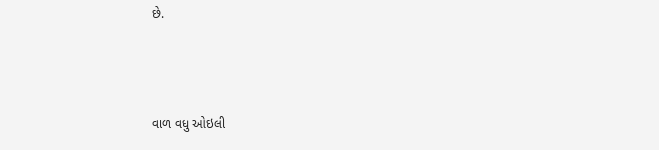છે.



વાળ વધુ ઓઇલી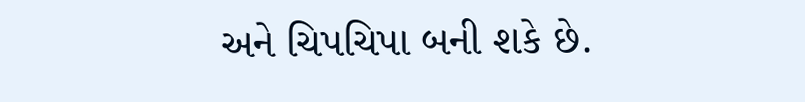અને ચિપચિપા બની શકે છે.